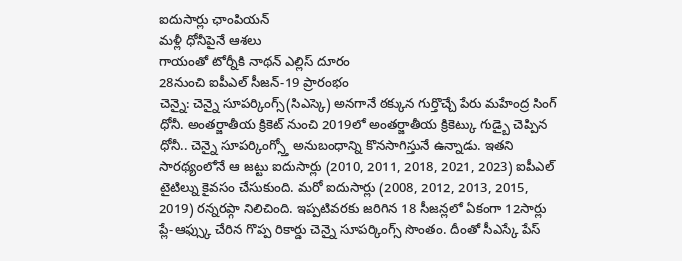ఐదుసార్లు ఛాంపియన్
మళ్లీ ధోనీపైనే ఆశలు
గాయంతో టోర్నీకి నాథన్ ఎల్లిస్ దూరం
28నుంచి ఐపీఎల్ సీజన్-19 ప్రారంభం
చెన్నై: చెన్నై సూపర్కింగ్స్(సిఎస్కె) అనగానే ఠక్కున గుర్తొచ్చే పేరు మహేంద్ర సింగ్ ధోనీ. అంతర్జాతీయ క్రికెట్ నుంచి 2019లో అంతర్జాతీయ క్రికెట్కు గుడ్బై చెప్పిన ధోనీ.. చెన్నై సూపర్కింగ్స్తో అనుబంధాన్ని కొనసాగిస్తునే ఉన్నాడు. ఇతని సారథ్యంలోనే ఆ జట్టు ఐదుసార్లు (2010, 2011, 2018, 2021, 2023) ఐపీఎల్ టైటిల్ను కైవసం చేసుకుంది. మరో ఐదుసార్లు (2008, 2012, 2013, 2015, 2019) రన్నరప్గా నిలిచింది. ఇప్పటివరకు జరిగిన 18 సీజన్లలో ఏకంగా 12సార్లు ప్లే-ఆఫ్స్కు చేరిన గొప్ప రికార్డు చెన్నై సూపర్కింగ్స్ సొంతం. దీంతో సీఎస్కే పేస్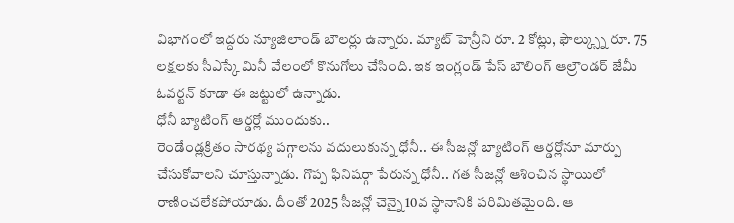విభాగంలో ఇద్దరు న్యూజిలాండ్ బౌలర్లు ఉన్నారు. మ్యాట్ హెన్రీని రూ. 2 కోట్లు, ఫౌల్క్స్ను రూ. 75 లక్షలకు సీఎస్కే మినీ వేలంలో కొనుగోలు చేసింది. ఇక ఇంగ్లండ్ పేస్ బౌలింగ్ ఆల్రౌండర్ జేమీ ఓవర్టన్ కూడా ఈ జట్టులో ఉన్నాడు.
ధోనీ బ్యాటింగ్ ఆర్డర్లో ముందుకు..
రెండేండ్లక్రితం సారథ్య పగ్గాలను వదులుకున్న ధోనీ.. ఈ సీజన్లో బ్యాటింగ్ ఆర్డర్లోనూ మార్పు చేసుకోవాలని చూస్తున్నాడు. గొప్ప ఫినిషర్గా పేరున్న ధోనీ.. గత సీజన్లో ఆశించిన స్థాయిలో రాణించలేకపోయాడు. దీంతో 2025 సీజన్లో చెన్నై 10వ స్థానానికి పరిమితమైంది. ఆ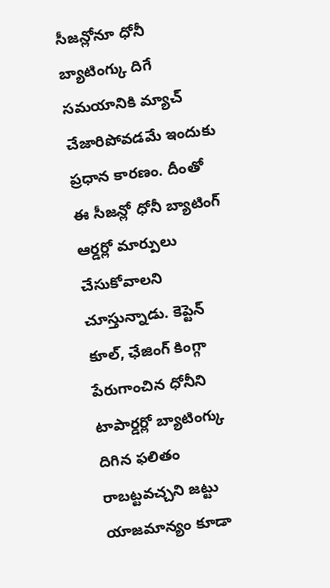సీజన్లోనూ ధోనీ బ్యాటింగ్కు దిగే సమయానికి మ్యాచ్ చేజారిపోవడమే ఇందుకు ప్రధాన కారణం. దీంతో ఈ సీజన్లో ధోనీ బ్యాటింగ్ ఆర్డర్లో మార్పులు చేసుకోవాలని చూస్తున్నాడు. కెప్టెన్ కూల్, ఛేజింగ్ కింగ్గా పేరుగాంచిన ధోనీని టాపార్డర్లో బ్యాటింగ్కు దిగిన ఫలితం రాబట్టవచ్చని జట్టు యాజమాన్యం కూడా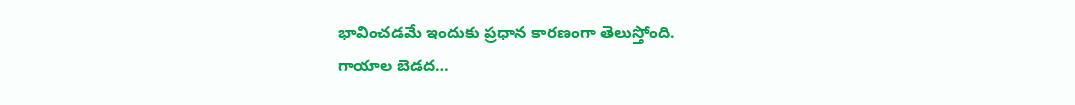భావించడమే ఇందుకు ప్రధాన కారణంగా తెలుస్తోంది.
గాయాల బెడద…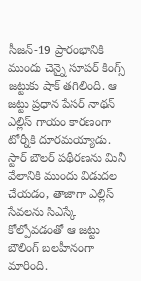సీజన్-19 ప్రారంభానికి ముందు చెన్నై సూపర్ కింగ్స్ జట్టుకు షాక్ తగిలింది. ఆ జట్టు ప్రధాన పేసర్ నాథన్ ఎల్లిస్ గాయం కారణంగా టోర్నీకి దూరమయ్యాడు. స్టార్ బౌలర్ పథీరణను మినీ వేలానికి ముందు విడుదల చేయడం, తాజాగా ఎల్లిస్ సేవలను సిఎస్కే కోల్పోవడంతో ఆ జట్టు బౌలింగ్ బలహీనంగా మారింది.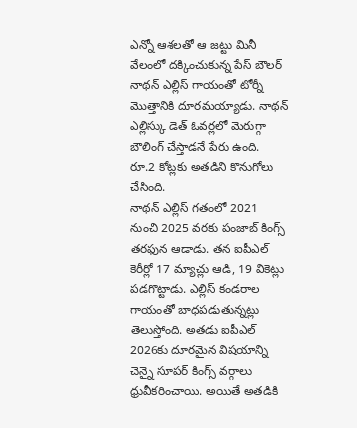ఎన్నో ఆశలతో ఆ జట్టు మినీ వేలంలో దక్కించుకున్న పేస్ బౌలర్ నాథన్ ఎల్లిస్ గాయంతో టోర్నీ మొత్తానికి దూరమయ్యాడు. నాథన్ ఎల్లిస్కు డెత్ ఓవర్లలో మెరుగ్గా బౌలింగ్ చేస్తాడనే పేరు ఉంది. రూ.2 కోట్లకు అతడిని కొనుగోలు చేసింది.
నాథన్ ఎల్లిస్ గతంలో 2021 నుంచి 2025 వరకు పంజాబ్ కింగ్స్ తరఫున ఆడాడు. తన ఐపీఎల్ కెరీర్లో 17 మ్యాచ్లు ఆడి, 19 వికెట్లు పడగొట్టాడు. ఎల్లిస్ కండరాల గాయంతో బాధపడుతున్నట్లు తెలుస్తోంది. అతడు ఐపీఎల్ 2026కు దూరమైన విషయాన్ని చెన్నై సూపర్ కింగ్స్ వర్గాలు ధ్రువీకరించాయి. అయితే అతడికి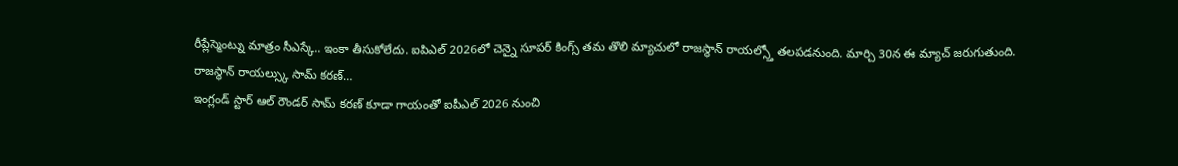రీప్లేస్మెంట్ను మాత్రం సీఎస్కే.. ఇంకా తీసుకోలేదు. ఐపిఎల్ 2026లో చెన్నై సూపర్ కింగ్స్ తమ తొలి మ్యాచులో రాజస్థాన్ రాయల్స్తో తలపడనుంది. మార్చి 30న ఈ మ్యాచ్ జరుగుతుంది.
రాజస్థాన్ రాయల్స్కు సామ్ కరణ్…
ఇంగ్లండ్ స్టార్ ఆల్ రౌండర్ సామ్ కరణ్ కూడా గాయంతో ఐపీఎల్ 2026 నుంచి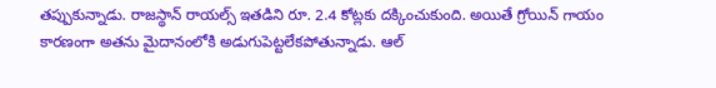తప్పుకున్నాడు. రాజస్థాన్ రాయల్స్ ఇతడిని రూ. 2.4 కోట్లకు దక్కించుకుంది. అయితే గ్రోయిన్ గాయం కారణంగా అతను మైదానంలోకి అడుగుపెట్టలేకపోతున్నాడు. ఆల్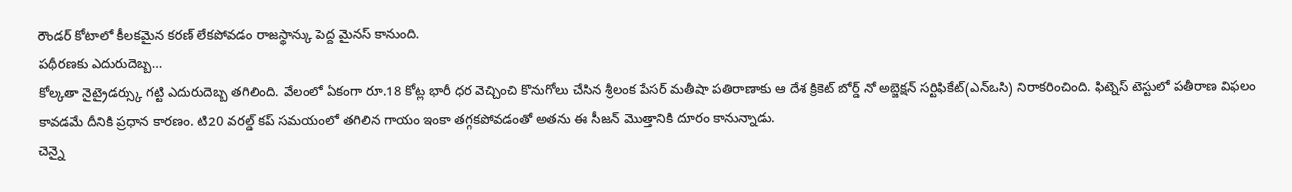రౌండర్ కోటాలో కీలకమైన కరణ్ లేకపోవడం రాజస్థాన్కు పెద్ద మైనస్ కానుంది.
పథీరణకు ఎదురుదెబ్బ…
కోల్కతా నైట్రైడర్స్కు గట్టి ఎదురుదెబ్బ తగిలింది. వేలంలో ఏకంగా రూ.18 కోట్ల భారీ ధర వెచ్చించి కొనుగోలు చేసిన శ్రీలంక పేసర్ మతీషా పతిరాణాకు ఆ దేశ క్రికెట్ బోర్డ్ నో అబ్జెక్షన్ సర్టిఫికేట్(ఎన్ఒసి) నిరాకరించింది. ఫిట్నెస్ టెస్టులో పతీరాణ విఫలం కావడమే దీనికి ప్రధాన కారణం. టి20 వరల్డ్ కప్ సమయంలో తగిలిన గాయం ఇంకా తగ్గకపోవడంతో అతను ఈ సీజన్ మొత్తానికి దూరం కానున్నాడు.
చెన్నై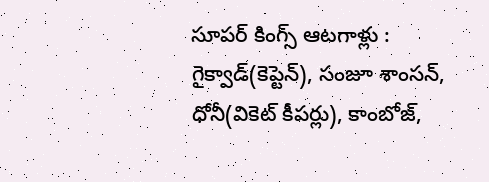సూపర్ కింగ్స్ ఆటగాళ్లు :
గైక్వాడ్(కెప్టెన్), సంజూ శాంసన్, ధోనీ(వికెట్ కీపర్లు), కాంబోజ్,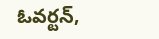ఓవర్టన్,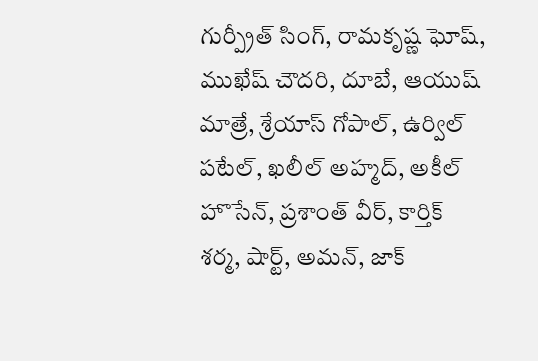గుర్ప్రీత్ సింగ్, రామకృష్ణ ఘోష్, ముఖేష్ చౌదరి, దూబే, ఆయుష్ మాత్రే, శ్రేయాస్ గోపాల్, ఉర్విల్ పటేల్, ఖలీల్ అహ్మద్, అకీల్ హొసేన్, ప్రశాంత్ వీర్, కార్తిక్ శర్మ, షార్ట్, అమన్, జాక్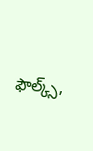ఫౌల్క్స్,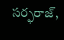సర్ఫరాజ్,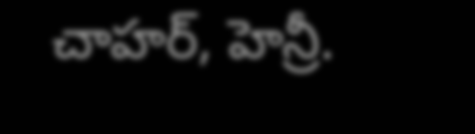చాహర్, హెన్రీ.